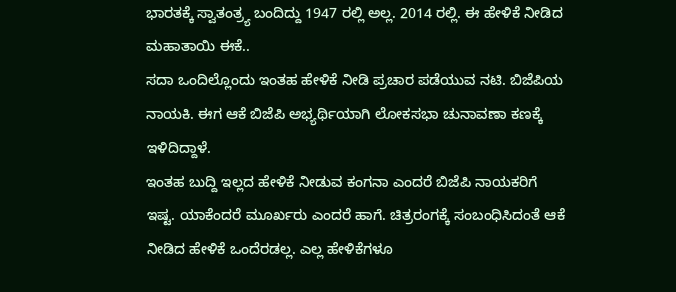ಭಾರತಕ್ಕೆ ಸ್ವಾತಂತ್ರ್ಯ ಬಂದಿದ್ದು 1947 ರಲ್ಲಿ ಅಲ್ಲ. 2014 ರಲ್ಲಿ. ಈ ಹೇಳಿಕೆ ನೀಡಿದ ಮಹಾತಾಯಿ ಈಕೆ..
ಸದಾ ಒಂದಿಲ್ಲೊಂದು ಇಂತಹ ಹೇಳಿಕೆ ನೀಡಿ ಪ್ರಚಾರ ಪಡೆಯುವ ನಟಿ. ಬಿಜೆಪಿಯ ನಾಯಕಿ. ಈಗ ಆಕೆ ಬಿಜೆಪಿ ಅಭ್ಯರ್ಥಿಯಾಗಿ ಲೋಕಸಭಾ ಚುನಾವಣಾ ಕಣಕ್ಕೆ ಇಳಿದಿದ್ದಾಳೆ.
ಇಂತಹ ಬುದ್ದಿ ಇಲ್ಲದ ಹೇಳಿಕೆ ನೀಡುವ ಕಂಗನಾ ಎಂದರೆ ಬಿಜೆಪಿ ನಾಯಕರಿಗೆ ಇಷ್ಟ. ಯಾಕೆಂದರೆ ಮೂರ್ಖರು ಎಂದರೆ ಹಾಗೆ. ಚಿತ್ರರಂಗಕ್ಕೆ ಸಂಬಂಧಿಸಿದಂತೆ ಆಕೆ ನೀಡಿದ ಹೇಳಿಕೆ ಒಂದೆರಡಲ್ಲ. ಎಲ್ಲ ಹೇಳಿಕೆಗಳೂ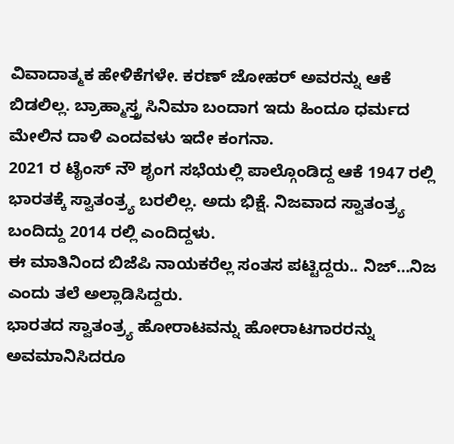ವಿವಾದಾತ್ಮಕ ಹೇಳಿಕೆಗಳೇ. ಕರಣ್ ಜೋಹರ್ ಅವರನ್ನು ಆಕೆ ಬಿಡಲಿಲ್ಲ. ಬ್ರಾಹ್ಮಾಸ್ತ್ರ ಸಿನಿಮಾ ಬಂದಾಗ ಇದು ಹಿಂದೂ ಧರ್ಮದ ಮೇಲಿನ ದಾಳಿ ಎಂದವಳು ಇದೇ ಕಂಗನಾ.
2021 ರ ಟೈಂಸ್ ನೌ ಶೃಂಗ ಸಭೆಯಲ್ಲಿ ಪಾಲ್ಗೊಂಡಿದ್ದ ಆಕೆ 1947 ರಲ್ಲಿ ಭಾರತಕ್ಕೆ ಸ್ವಾತಂತ್ರ್ಯ ಬರಲಿಲ್ಲ. ಅದು ಭಿಕ್ಷೆ. ನಿಜವಾದ ಸ್ವಾತಂತ್ರ್ಯ ಬಂದಿದ್ದು 2014 ರಲ್ಲಿ ಎಂದಿದ್ದಳು.
ಈ ಮಾತಿನಿಂದ ಬಿಜೆಪಿ ನಾಯಕರೆಲ್ಲ ಸಂತಸ ಪಟ್ಟಿದ್ದರು.. ನಿಜ್…ನಿಜ ಎಂದು ತಲೆ ಅಲ್ಲಾಡಿಸಿದ್ದರು.
ಭಾರತದ ಸ್ವಾತಂತ್ರ್ಯ ಹೋರಾಟವನ್ನು ಹೋರಾಟಗಾರರನ್ನು ಅವಮಾನಿಸಿದರೂ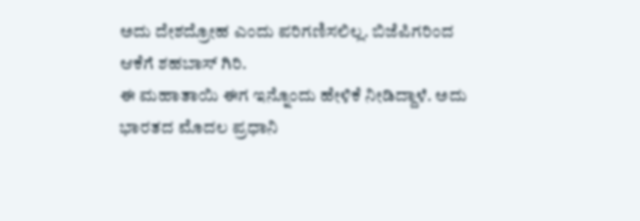ಅದು ದೇಶದ್ರೋಹ ಎಂದು ಪರಿಗಣಿಸಲಿಲ್ಲ. ಬಿಜೆಪಿಗರಿಂದ ಆಕೆಗೆ ಶಹಬಾಸ್ ಗಿರಿ.
ಈ ಮಹಾತಾಯಿ ಈಗ ಇನ್ನೊಂದು ಹೇಳಿಕೆ ನೀಡಿದ್ದಾಳೆ. ಅದು ಭಾರತದ ಮೊದಲ ಪ್ರಧಾನಿ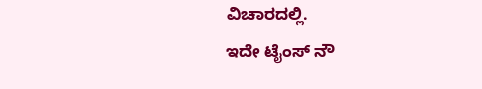ವಿಚಾರದಲ್ಲಿ.
ಇದೇ ಟೈಂಸ್ ನೌ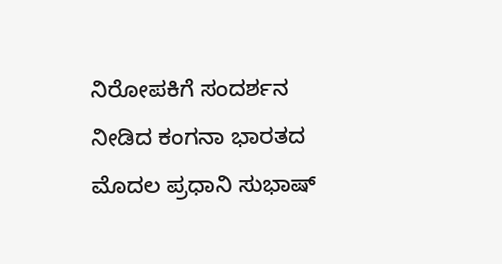ನಿರೋಪಕಿಗೆ ಸಂದರ್ಶನ ನೀಡಿದ ಕಂಗನಾ ಭಾರತದ ಮೊದಲ ಪ್ರಧಾನಿ ಸುಭಾಷ್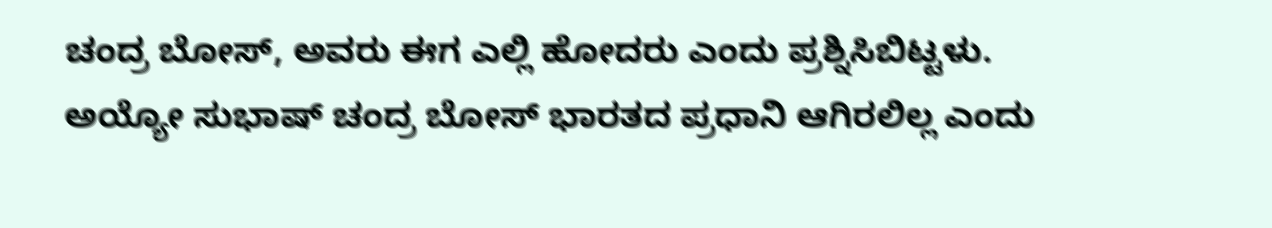ಚಂದ್ರ ಬೋಸ್, ಅವರು ಈಗ ಎಲ್ಲಿ ಹೋದರು ಎಂದು ಪ್ರಶ್ನಿಸಿಬಿಟ್ಟಳು.
ಅಯ್ಯೋ ಸುಭಾಷ್ ಚಂದ್ರ ಬೋಸ್ ಭಾರತದ ಪ್ರಧಾನಿ ಆಗಿರಲಿಲ್ಲ ಎಂದು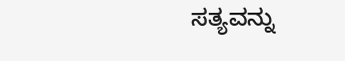ಸತ್ಯವನ್ನು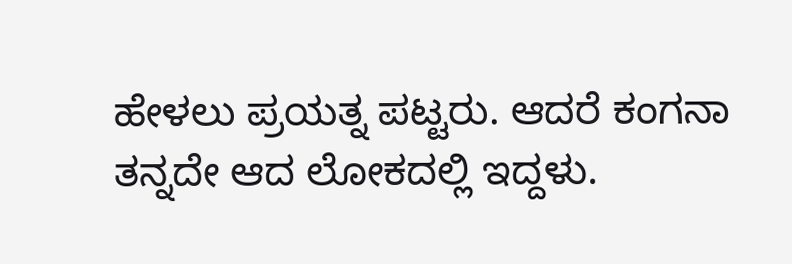ಹೇಳಲು ಪ್ರಯತ್ನ ಪಟ್ಟರು. ಆದರೆ ಕಂಗನಾ ತನ್ನದೇ ಆದ ಲೋಕದಲ್ಲಿ ಇದ್ದಳು.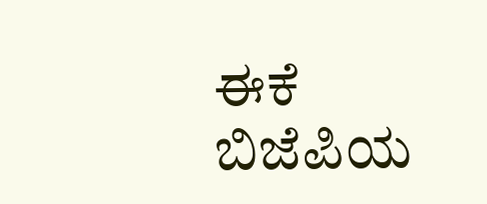ಈಕೆ ಬಿಜೆಪಿಯ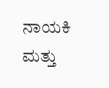ನಾಯಕಿ ಮತ್ತು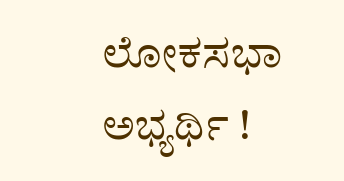ಲೋಕಸಭಾ ಅಭ್ಯರ್ಥಿ !